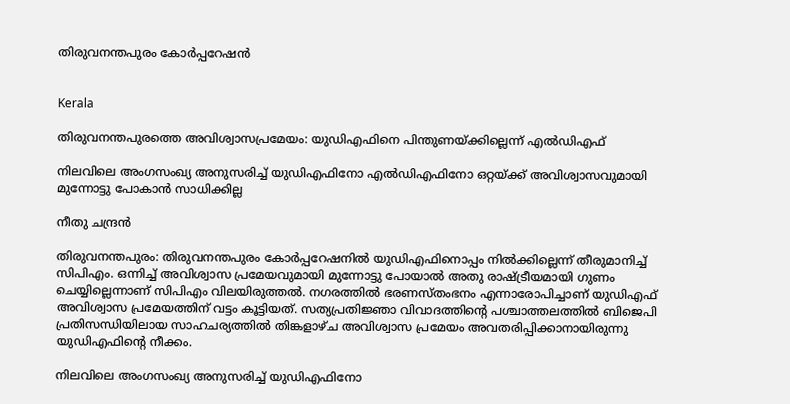തിരുവനന്തപുരം കോര്‍പ്പറേഷന്‍


Kerala

തിരുവനന്തപുരത്തെ അവിശ്വാസപ്രമേയം: യുഡിഎഫിനെ പിന്തുണയ്ക്കില്ലെന്ന് എൽഡിഎഫ്

നിലവിലെ അംഗസംഖ്യ അനുസരിച്ച് യുഡിഎഫിനോ എൽഡിഎഫിനോ ഒറ്റയ്ക്ക് അവിശ്വാസവുമായി മുന്നോട്ടു പോകാൻ സാധിക്കില്ല

നീതു ചന്ദ്രൻ

തിരുവനന്തപുരം: തിരുവനന്തപുരം കോർപ്പറേഷനിൽ യുഡിഎഫിനൊപ്പം നിൽക്കില്ലെന്ന് തീരുമാനിച്ച് സിപിഎം. ഒന്നിച്ച് അവിശ്വാസ പ്രമേയവുമായി മുന്നോട്ടു പോയാൽ അതു രാഷ്‌ട്രീയമായി ഗുണം ചെയ്യില്ലെന്നാണ് സിപിഎം വിലയിരുത്തൽ. നഗരത്തിൽ ഭരണസ്തംഭനം എന്നാരോപിച്ചാണ് യുഡിഎഫ് അവിശ്വാസ പ്രമേയത്തിന് വട്ടം കൂട്ടിയത്. സത്യപ്രതിജ്ഞാ വിവാദത്തിന്‍റെ പശ്ചാത്തലത്തിൽ ബിജെപി പ്രതിസന്ധിയിലായ സാഹചര്യത്തിൽ തിങ്കളാഴ്ച അവിശ്വാസ പ്രമേയം അവതരിപ്പിക്കാനായിരുന്നു യുഡിഎഫിന്‍റെ നീക്കം.

നിലവിലെ അംഗസംഖ്യ അനുസരിച്ച് യുഡിഎഫിനോ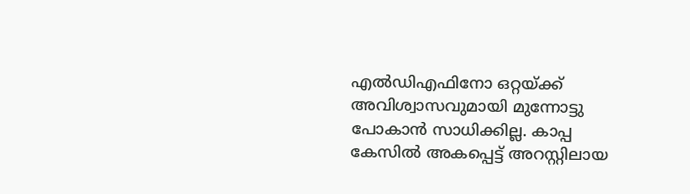എൽഡിഎഫിനോ ഒറ്റയ്ക്ക് അവിശ്വാസവുമായി മുന്നോട്ടു പോകാൻ സാധിക്കില്ല. കാപ്പ കേസിൽ അകപ്പെട്ട് അറസ്റ്റിലായ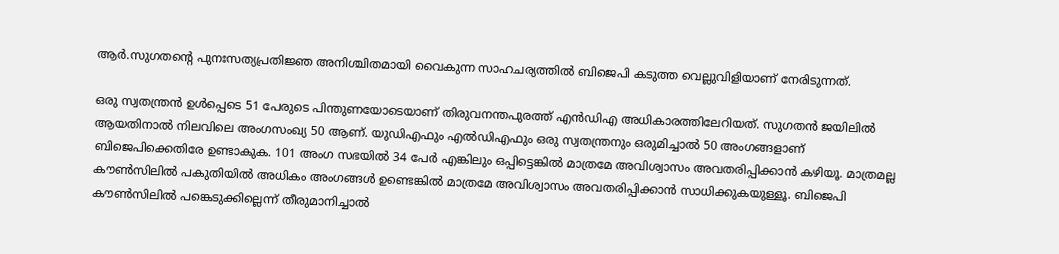ആർ.സുഗതന്‍റെ പുനഃസത്യപ്രതിജ്ഞ അനിശ്ചിതമായി വൈകുന്ന സാഹചര്യത്തിൽ ബിജെപി കടുത്ത വെല്ലുവിളിയാണ് നേരിടുന്നത്.

ഒരു സ്വതന്ത്രൻ ഉൾപ്പെടെ 51 പേരുടെ പിന്തുണയോടെയാണ് തിരുവനന്തപുരത്ത് എൻഡിഎ അധികാരത്തിലേറിയത്. സുഗതൻ ജയിലിൽ ആയതിനാൽ നിലവിലെ അംഗസംഖ്യ 50 ആണ്. യുഡിഎഫും എൽഡിഎഫും ഒരു സ്വതന്ത്രനും ഒരുമിച്ചാൽ 50 അംഗങ്ങളാണ് ബിജെപിക്കെതിരേ ഉണ്ടാകുക. 101 അംഗ സഭയിൽ 34 പേർ എങ്കിലും ഒപ്പിട്ടെങ്കിൽ മാത്രമേ അവിശ്വാസം അവതരിപ്പിക്കാൻ കഴിയൂ. മാത്രമല്ല കൗൺസിലിൽ പകുതിയിൽ അധികം അംഗങ്ങൾ ഉണ്ടെങ്കിൽ മാത്രമേ അവിശ്വാസം അവതരിപ്പിക്കാൻ സാധിക്കുകയുള്ളൂ. ബിജെപി കൗൺസിലിൽ പങ്കെടുക്കില്ലെന്ന് തീരുമാനിച്ചാൽ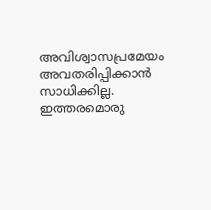അവിശ്വാസപ്രമേയം അവതരിപ്പിക്കാൻ സാധിക്കില്ല. ഇത്തരമൊരു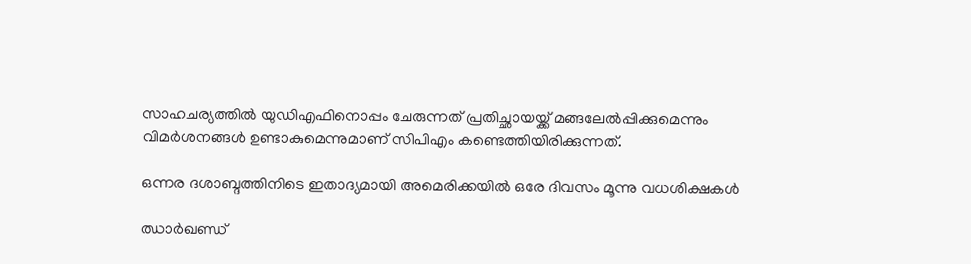സാഹചര്യത്തിൽ യുഡിഎഫിനൊപ്പം ചേരുന്നത് പ്രതിച്ഛായയ്ക്ക് മങ്ങലേൽപ്പിക്കുമെന്നും വിമർശനങ്ങൾ ഉണ്ടാകുമെന്നുമാണ് സിപിഎം കണ്ടെത്തിയിരിക്കുന്നത്.

ഒന്നര ദശാബ്ദത്തിനിടെ ഇതാദ്യമായി അമെരിക്കയിൽ ഒരേ ദിവസം മൂന്നു വധശിക്ഷകൾ

ഝാർഖണ്ഡ്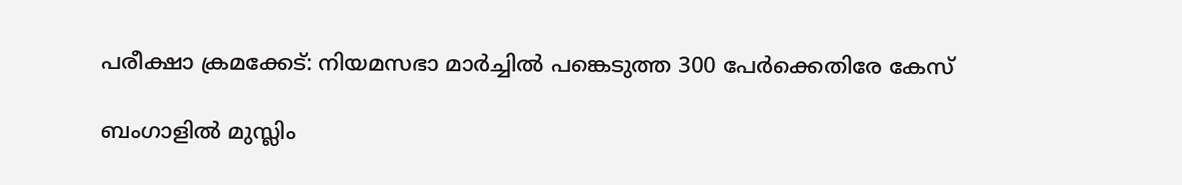പരീക്ഷാ ക്രമക്കേട്: നിയമസഭാ മാർച്ചിൽ പങ്കെടുത്ത 300 പേർക്കെതിരേ കേസ്

ബംഗാളിൽ മുസ്ലിം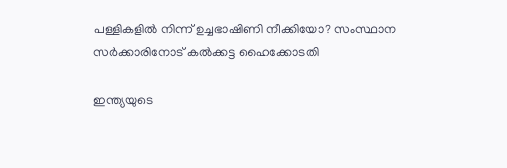പള്ളികളിൽ നിന്ന് ഉച്ചഭാഷിണി നീക്കിയോ? സംസ്ഥാന സർക്കാരിനോട് കൽക്കട്ട ഹൈക്കോടതി

ഇന്ത‍്യയുടെ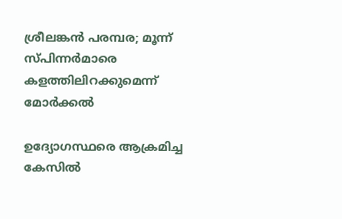ശ്രീലങ്കൻ പര‍മ്പര; മൂന്ന് സ്പിന്നർമാരെ കളത്തിലിറക്കുമെന്ന് മോർക്കൽ

ഉദ്യോഗസ്ഥരെ ആക്രമിച്ച കേസിൽ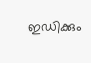ഇഡിക്കും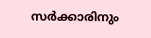സർക്കാരിനും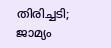തിരിച്ചടി; ജാമ്യം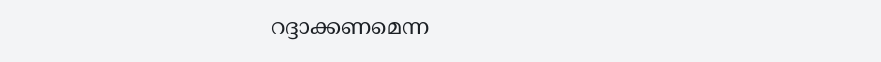റദ്ദാക്കണമെന്ന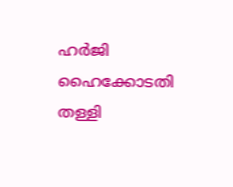ഹർ‌ജി ഹൈക്കോടതി തള്ളി